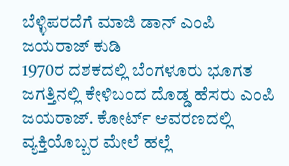ಬೆಳ್ಳಿಪರದೆಗೆ ಮಾಜಿ ಡಾನ್ ಎಂಪಿ ಜಯರಾಜ್ ಕುಡಿ
1970ರ ದಶಕದಲ್ಲಿ ಬೆಂಗಳೂರು ಭೂಗತ ಜಗತ್ತಿನಲ್ಲಿ ಕೇಳಿಬಂದ ದೊಡ್ಡ ಹೆಸರು ಎಂಪಿ ಜಯರಾಜ್. ಕೋರ್ಟ್ ಆವರಣದಲ್ಲಿ ವ್ಯಕ್ತಿಯೊಬ್ಬರ ಮೇಲೆ ಹಲ್ಲೆ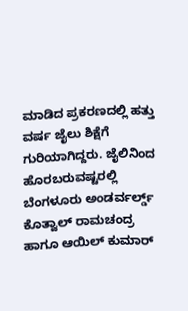ಮಾಡಿದ ಪ್ರಕರಣದಲ್ಲಿ ಹತ್ತು ವರ್ಷ ಜೈಲು ಶಿಕ್ಷೆಗೆ ಗುರಿಯಾಗಿದ್ದರು. ಜೈಲಿನಿಂದ ಹೊರಬರುವಷ್ಟರಲ್ಲಿ ಬೆಂಗಳೂರು ಅಂಡರ್ವರ್ಲ್ಡ್ ಕೊತ್ವಾಲ್ ರಾಮಚಂದ್ರ ಹಾಗೂ ಆಯಿಲ್ ಕುಮಾರ್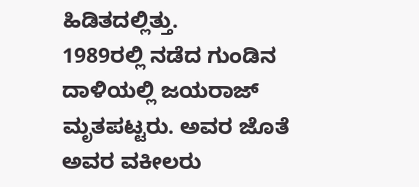ಹಿಡಿತದಲ್ಲಿತ್ತು.
1989ರಲ್ಲಿ ನಡೆದ ಗುಂಡಿನ ದಾಳಿಯಲ್ಲಿ ಜಯರಾಜ್ ಮೃತಪಟ್ಟರು. ಅವರ ಜೊತೆ ಅವರ ವಕೀಲರು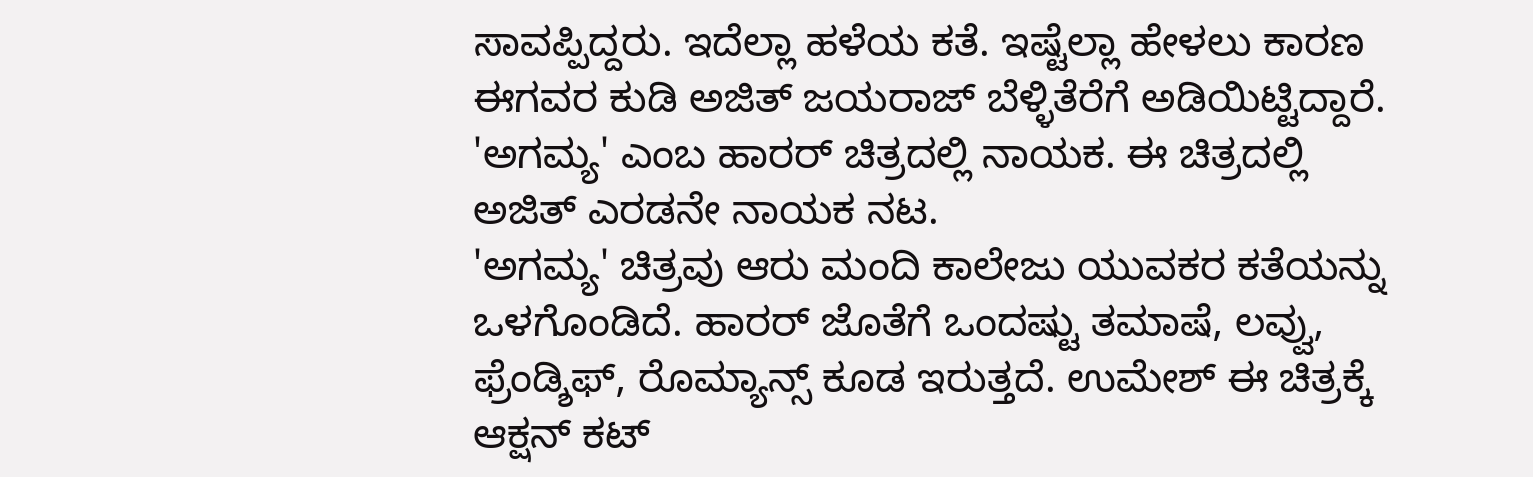ಸಾವಪ್ಪಿದ್ದರು. ಇದೆಲ್ಲಾ ಹಳೆಯ ಕತೆ. ಇಷ್ಟೆಲ್ಲಾ ಹೇಳಲು ಕಾರಣ ಈಗವರ ಕುಡಿ ಅಜಿತ್ ಜಯರಾಜ್ ಬೆಳ್ಳಿತೆರೆಗೆ ಅಡಿಯಿಟ್ಟಿದ್ದಾರೆ. 'ಅಗಮ್ಯ' ಎಂಬ ಹಾರರ್ ಚಿತ್ರದಲ್ಲಿ ನಾಯಕ. ಈ ಚಿತ್ರದಲ್ಲಿ ಅಜಿತ್ ಎರಡನೇ ನಾಯಕ ನಟ.
'ಅಗಮ್ಯ' ಚಿತ್ರವು ಆರು ಮಂದಿ ಕಾಲೇಜು ಯುವಕರ ಕತೆಯನ್ನು ಒಳಗೊಂಡಿದೆ. ಹಾರರ್ ಜೊತೆಗೆ ಒಂದಷ್ಟು ತಮಾಷೆ, ಲವ್ವು, ಫ್ರೆಂಡ್ಶಿಫ್, ರೊಮ್ಯಾನ್ಸ್ ಕೂಡ ಇರುತ್ತದೆ. ಉಮೇಶ್ ಈ ಚಿತ್ರಕ್ಕೆ ಆಕ್ಷನ್ ಕಟ್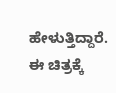ಹೇಳುತ್ತಿದ್ದಾರೆ. ಈ ಚಿತ್ರಕ್ಕೆ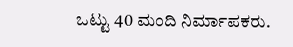ಒಟ್ಟು 40 ಮಂದಿ ನಿರ್ಮಾಪಕರು.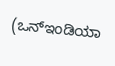(ಒನ್ಇಂಡಿಯಾ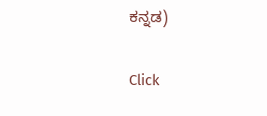ಕನ್ನಡ)


Click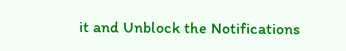it and Unblock the Notifications